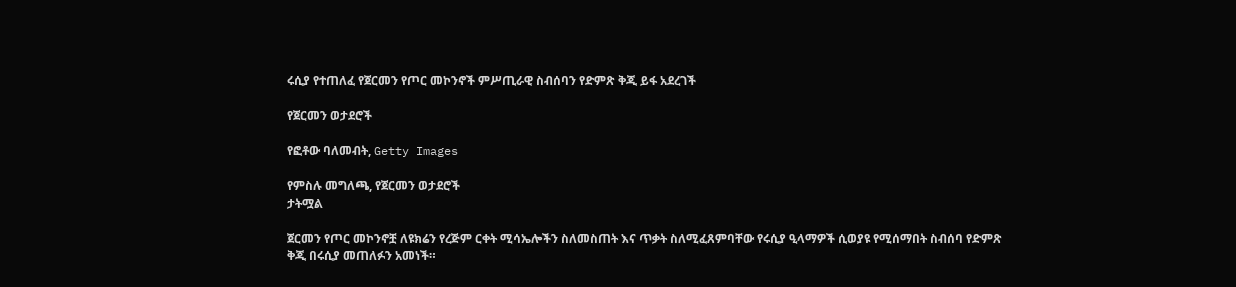ሩሲያ የተጠለፈ የጀርመን የጦር መኮንኖች ምሥጢራዊ ስብሰባን የድምጽ ቅጂ ይፋ አደረገች

የጀርመን ወታደሮች

የፎቶው ባለመብት, Getty Images

የምስሉ መግለጫ, የጀርመን ወታደሮች
ታትሟል

ጀርመን የጦር መኮንኖቿ ለዩክሬን የረጅም ርቀት ሚሳኤሎችን ስለመስጠት እና ጥቃት ስለሚፈጸምባቸው የሩሲያ ዒላማዎች ሲወያዩ የሚሰማበት ስብሰባ የድምጽ ቅጂ በሩሲያ መጠለፉን አመነች።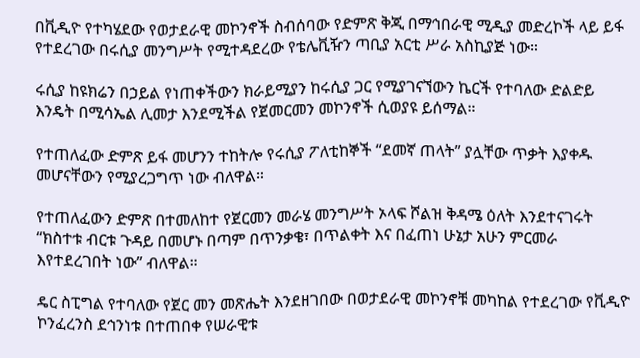በቪዲዮ የተካሄደው የወታደራዊ መኮንኖች ስብሰባው የድምጽ ቅጂ በማኅበራዊ ሚዲያ መድረኮች ላይ ይፋ የተደረገው በሩሲያ መንግሥት የሚተዳደረው የቴሌቪዥን ጣቢያ አርቲ ሥራ አስኪያጅ ነው።

ሩሲያ ከዩክሬን በኃይል የነጠቀችውን ክራይሚያን ከሩሲያ ጋር የሚያገናኘውን ኬርች የተባለው ድልድይ እንዴት በሚሳኤል ሊመታ እንደሚችል የጀመርመን መኮንኖች ሲወያዩ ይሰማል።

የተጠለፈው ድምጽ ይፋ መሆንን ተከትሎ የሩሲያ ፖለቲከኞች “ደመኛ ጠላት” ያሏቸው ጥቃት እያቀዱ መሆናቸውን የሚያረጋግጥ ነው ብለዋል።

የተጠለፈውን ድምጽ በተመለከተ የጀርመን መራሄ መንግሥት ኦላፍ ሾልዝ ቅዳሜ ዕለት እንደተናገሩት “ክስተቱ ብርቱ ጉዳይ በመሆኑ በጣም በጥንቃቄ፣ በጥልቀት እና በፈጠነ ሁኔታ አሁን ምርመራ እየተደረገበት ነው” ብለዋል።

ዴር ስፒግል የተባለው የጀር መን መጽሔት እንደዘገበው በወታደራዊ መኮንኖቹ መካከል የተደረገው የቪዲዮ ኮንፈረንስ ደኅንነቱ በተጠበቀ የሠራዊቱ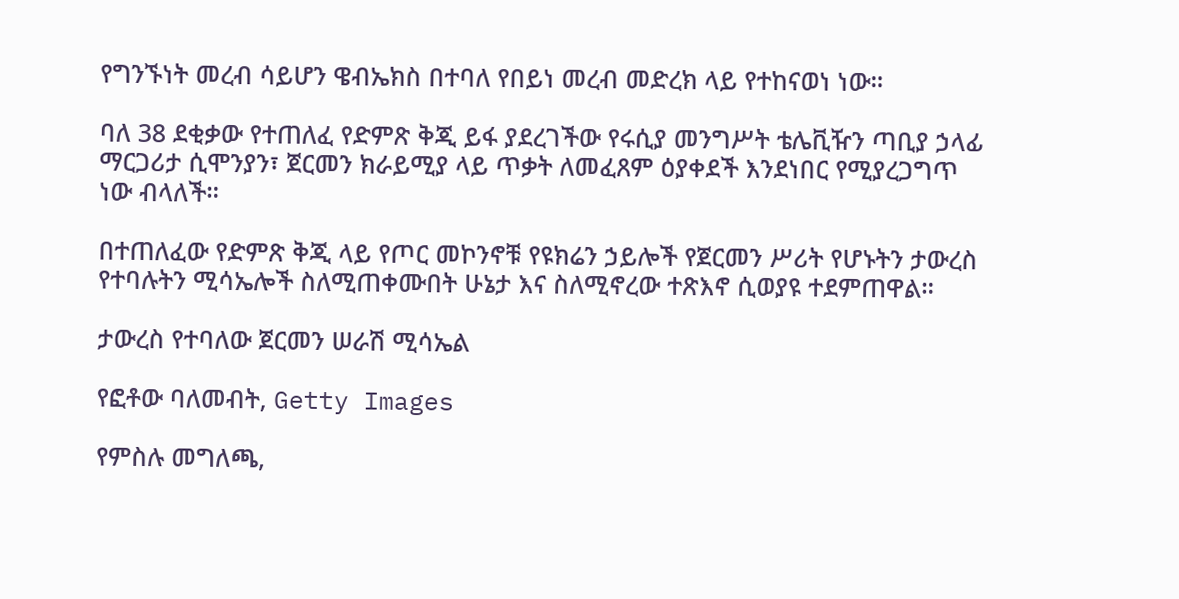የግንኙነት መረብ ሳይሆን ዌብኤክስ በተባለ የበይነ መረብ መድረክ ላይ የተከናወነ ነው።

ባለ 38 ደቂቃው የተጠለፈ የድምጽ ቅጂ ይፋ ያደረገችው የሩሲያ መንግሥት ቴሌቪዥን ጣቢያ ኃላፊ ማርጋሪታ ሲሞንያን፣ ጀርመን ክራይሚያ ላይ ጥቃት ለመፈጸም ዕያቀደች እንደነበር የሚያረጋግጥ ነው ብላለች።

በተጠለፈው የድምጽ ቅጂ ላይ የጦር መኮንኖቹ የዩክሬን ኃይሎች የጀርመን ሥሪት የሆኑትን ታውረስ የተባሉትን ሚሳኤሎች ስለሚጠቀሙበት ሁኔታ እና ስለሚኖረው ተጽእኖ ሲወያዩ ተደምጠዋል።

ታውረስ የተባለው ጀርመን ሠራሽ ሚሳኤል

የፎቶው ባለመብት, Getty Images

የምስሉ መግለጫ,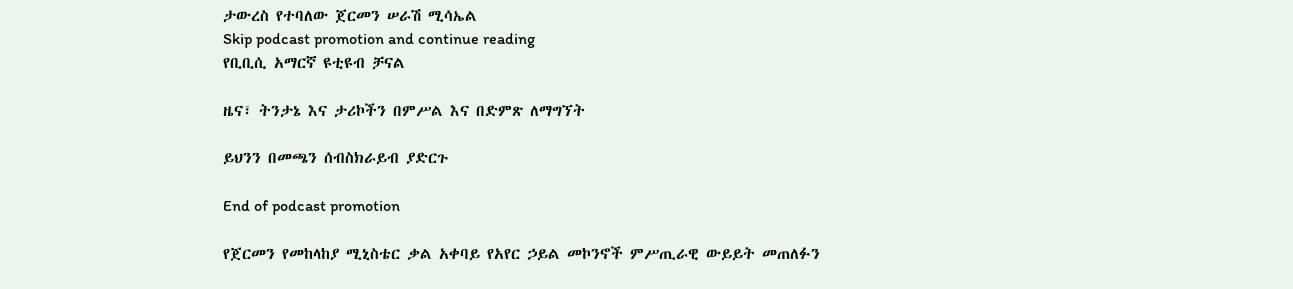ታውረስ የተባለው ጀርመን ሠራሽ ሚሳኤል
Skip podcast promotion and continue reading
የቢቢሲ አማርኛ ዩቲዩብ ቻናል

ዜና፣ ትንታኔ እና ታሪኮችን በምሥል እና በድምጽ ለማግኘት

ይህንን በመጫን ሰብስክራይብ ያድርጉ

End of podcast promotion

የጀርመን የመከላከያ ሚኒስቴር ቃል አቀባይ የአየር ኃይል መኮንኖች ምሥጢራዊ ውይይት መጠለፉን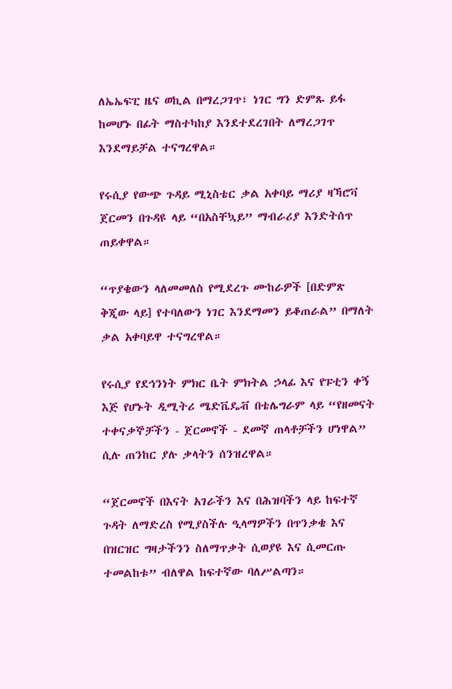ለኤኤፍፒ ዜና ወኪል በማረጋገጥ፣ ነገር ግን ድምጹ ይፋ ከመሆኑ በፊት ማስተካከያ እንደተደረገበት ለማረጋገጥ እንደማይቻል ተናግረዋል።

የሩሲያ የውጭ ጉዳይ ሚኒስቴር ቃል አቀባይ ማሪያ ዛኻሮቫ ጀርመን በጉዳዩ ላይ “በአስቸኳይ” ማብራሪያ እንድትሰጥ ጠይቀዋል።

“ጥያቄውን ላለመመለስ የሚደረጉ ሙከራዎች [በድምጽ ቅጂው ላይ] የተባለውን ነገር እንደማመን ይቆጠራል” በማለት ቃል አቀባይዋ ተናግረዋል።

የሩሲያ የደኅንነት ምክር ቤት ምክትል ኃላፊ እና የፑቲን ቀኝ እጅ የሆኑት ዲሚትሪ ሜድቬዴቭ በቴሌግራም ላይ “የዘመናት ተቀናቃኞቻችን - ጀርመኖች - ደመኛ ጠላቶቻችን ሆነዋል” ሲሉ ጠንከር ያሉ ቃላትን ሰንዝረዋል።

“ጀርመኖች በእናት አገራችን እና በሕዝባችን ላይ ከፍተኛ ጉዳት ለማድረስ የሚያስችሉ ዒላማዎችን በጥንቃቄ እና በዝርዝር ግዛታችንን ስለማጥቃት ሲወያዩ እና ሲመርጡ ተመልከቱ” ብለዋል ከፍተኛው ባለሥልጣን።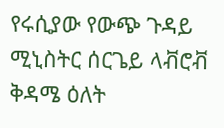የሩሲያው የውጭ ጉዳይ ሚኒስትር ሰርጌይ ላቭሮቭ ቅዳሜ ዕለት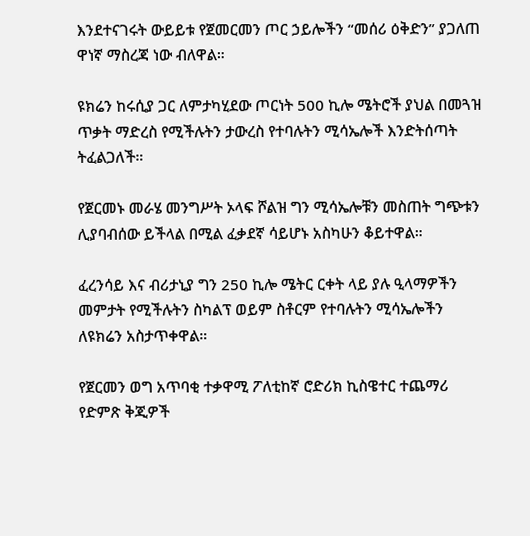እንደተናገሩት ውይይቱ የጀመርመን ጦር ኃይሎችን “መሰሪ ዕቅድን” ያጋለጠ ዋነኛ ማስረጃ ነው ብለዋል።

ዩክሬን ከሩሲያ ጋር ለምታካሂደው ጦርነት 500 ኪሎ ሜትሮች ያህል በመጓዝ ጥቃት ማድረስ የሚችሉትን ታውረስ የተባሉትን ሚሳኤሎች እንድትሰጣት ትፈልጋለች።

የጀርመኑ መራሄ መንግሥት ኦላፍ ሾልዝ ግን ሚሳኤሎቹን መስጠት ግጭቱን ሊያባብሰው ይችላል በሚል ፈቃደኛ ሳይሆኑ አስካሁን ቆይተዋል።

ፈረንሳይ እና ብሪታኒያ ግን 250 ኪሎ ሜትር ርቀት ላይ ያሉ ዒላማዎችን መምታት የሚችሉትን ስካልፕ ወይም ስቶርም የተባሉትን ሚሳኤሎችን ለዩክሬን አስታጥቀዋል።

የጀርመን ወግ አጥባቂ ተቃዋሚ ፖለቲከኛ ሮድሪክ ኪስዌተር ተጨማሪ የድምጽ ቅጂዎች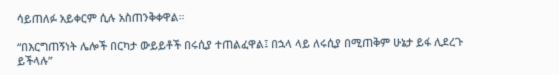ሳይጠለፉ አይቀርም ሲሉ አስጠንቅቀዋል።

“በእርግጠኝነት ሌሎች በርካታ ውይይቶች በሩሲያ ተጠልፈዋል፤ በኋላ ላይ ለሩሲያ በሚጠቅም ሁኔታ ይፋ ሊደረጉ ይችላሉ”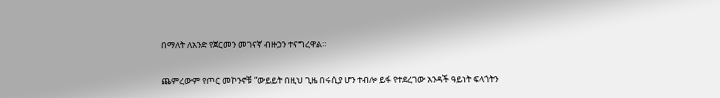በማለት ለአንድ የጀርመን መገናኛ ብዙኃን ተናግረዋል።

ጨምረውም የጦር መኮንኖቹ “ውይይት በዚህ ጊዜ በሩሲያ ሆን ተብሎ ይፋ የተደረገው አንዳች ዓይነት ፍላጎትን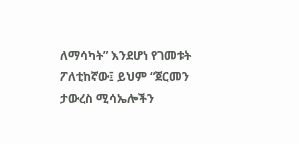ለማሳካት” እንደሆነ የገመቱት ፖለቲከኛው፤ ይህም “ጀርመን ታውረስ ሚሳኤሎችን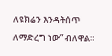ለዩክሬን እንዳትሰጥ ለማድረግ ነው” ብለዋል።